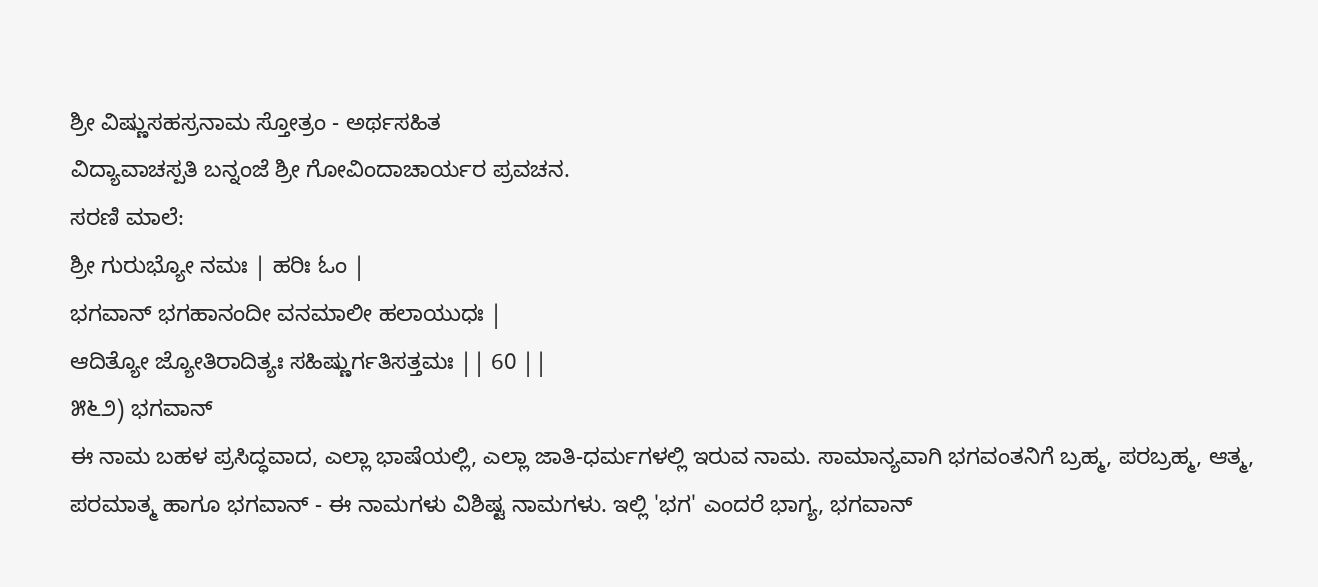ಶ್ರೀ ವಿಷ್ಣುಸಹಸ್ರನಾಮ ಸ್ತೋತ್ರಂ - ಅರ್ಥಸಹಿತ
ವಿದ್ಯಾವಾಚಸ್ಪತಿ ಬನ್ನಂಜೆ ಶ್ರೀ ಗೋವಿಂದಾಚಾರ್ಯರ ಪ್ರವಚನ.
ಸರಣಿ ಮಾಲೆ:
ಶ್ರೀ ಗುರುಭ್ಯೋ ನಮಃ | ಹರಿಃ ಓಂ |
ಭಗವಾನ್ ಭಗಹಾನಂದೀ ವನಮಾಲೀ ಹಲಾಯುಧಃ |
ಆದಿತ್ಯೋ ಜ್ಯೋತಿರಾದಿತ್ಯಃ ಸಹಿಷ್ಣುರ್ಗತಿಸತ್ತಮಃ || 60 ||
೫೬೨) ಭಗವಾನ್
ಈ ನಾಮ ಬಹಳ ಪ್ರಸಿದ್ಧವಾದ, ಎಲ್ಲಾ ಭಾಷೆಯಲ್ಲಿ, ಎಲ್ಲಾ ಜಾತಿ-ಧರ್ಮಗಳಲ್ಲಿ ಇರುವ ನಾಮ. ಸಾಮಾನ್ಯವಾಗಿ ಭಗವಂತನಿಗೆ ಬ್ರಹ್ಮ, ಪರಬ್ರಹ್ಮ, ಆತ್ಮ, ಪರಮಾತ್ಮ ಹಾಗೂ ಭಗವಾನ್ - ಈ ನಾಮಗಳು ವಿಶಿಷ್ಟ ನಾಮಗಳು. ಇಲ್ಲಿ 'ಭಗ' ಎಂದರೆ ಭಾಗ್ಯ, ಭಗವಾನ್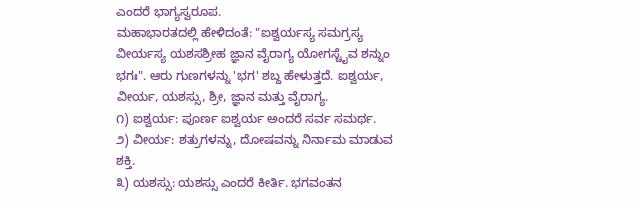ಎಂದರೆ ಭಾಗ್ಯಸ್ವರೂಪ.
ಮಹಾಭಾರತದಲ್ಲಿ ಹೇಳಿದಂತೆ: "ಐಶ್ವರ್ಯಸ್ಯ ಸಮಗ್ರಸ್ಯ ವೀರ್ಯಸ್ಯ ಯಶಸಶ್ರೀಹ ಜ್ಞಾನ ವೈರಾಗ್ಯ ಯೋಗಸ್ಚೈವ ಶನ್ನುಂ ಭಗಃ". ಆರು ಗುಣಗಳನ್ನು 'ಭಗ' ಶಬ್ದ ಹೇಳುತ್ತದೆ. ಐಶ್ವರ್ಯ, ವೀರ್ಯ, ಯಶಸ್ಸು, ಶ್ರೀ, ಜ್ಞಾನ ಮತ್ತು ವೈರಾಗ್ಯ.
೧) ಐಶ್ವರ್ಯ: ಪೂರ್ಣ ಐಶ್ವರ್ಯ ಅಂದರೆ ಸರ್ವ ಸಮರ್ಥ.
೨) ವೀರ್ಯ: ಶತ್ರುಗಳನ್ನು, ದೋಷವನ್ನು ನಿರ್ನಾಮ ಮಾಡುವ ಶಕ್ತಿ.
೩) ಯಶಸ್ಸು: ಯಶಸ್ಸು ಎಂದರೆ ಕೀರ್ತಿ. ಭಗವಂತನ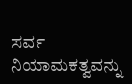ಸರ್ವ ನಿಯಾಮಕತ್ವವನ್ನು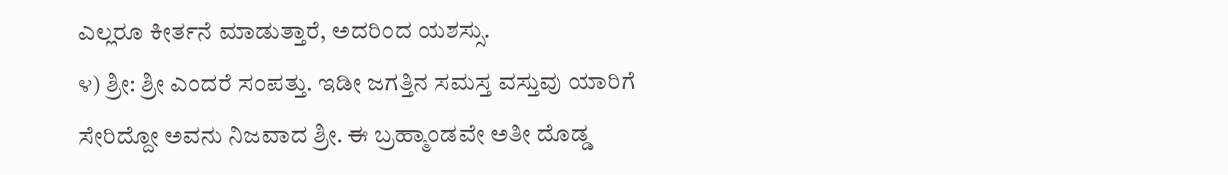ಎಲ್ಲರೂ ಕೀರ್ತನೆ ಮಾಡುತ್ತಾರೆ, ಅದರಿಂದ ಯಶಸ್ಸು.
೪) ಶ್ರೀ: ಶ್ರೀ ಎಂದರೆ ಸಂಪತ್ತು. ಇಡೀ ಜಗತ್ತಿನ ಸಮಸ್ತ ವಸ್ತುವು ಯಾರಿಗೆ ಸೇರಿದ್ದೋ ಅವನು ನಿಜವಾದ ಶ್ರೀ. ಈ ಬ್ರಹ್ಮಾಂಡವೇ ಅತೀ ದೊಡ್ಡ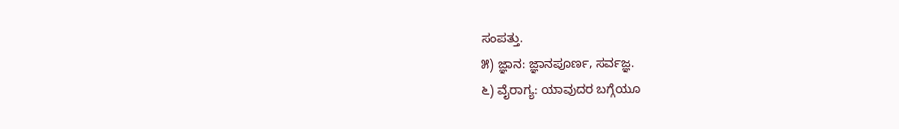ಸಂಪತ್ತು.
೫) ಜ್ಞಾನ: ಜ್ಞಾನಪೂರ್ಣ, ಸರ್ವಜ್ಞ.
೬) ವೈರಾಗ್ಯ: ಯಾವುದರ ಬಗ್ಗೆಯೂ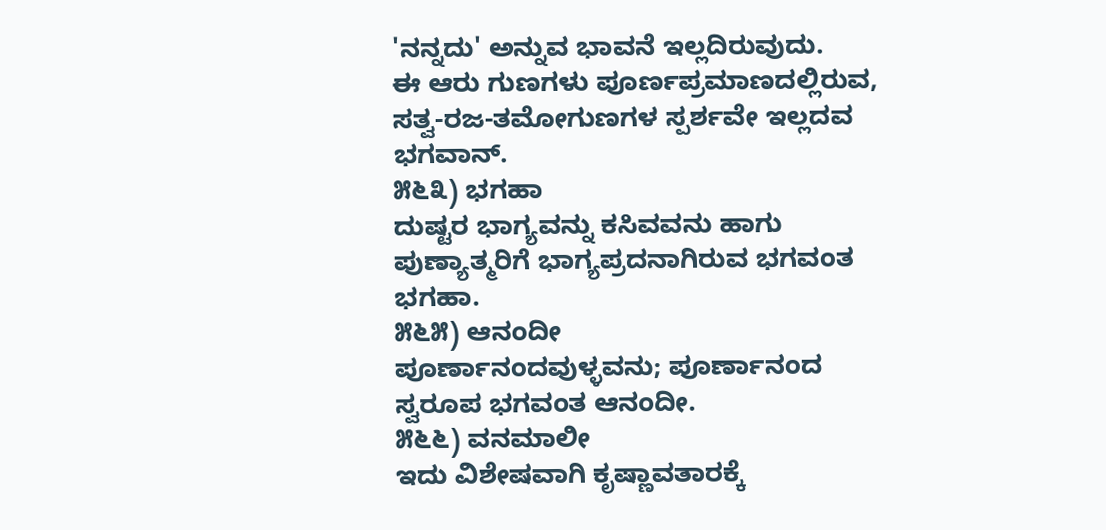'ನನ್ನದು' ಅನ್ನುವ ಭಾವನೆ ಇಲ್ಲದಿರುವುದು.
ಈ ಆರು ಗುಣಗಳು ಪೂರ್ಣಪ್ರಮಾಣದಲ್ಲಿರುವ, ಸತ್ವ-ರಜ-ತಮೋಗುಣಗಳ ಸ್ಪರ್ಶವೇ ಇಲ್ಲದವ ಭಗವಾನ್.
೫೬೩) ಭಗಹಾ
ದುಷ್ಟರ ಭಾಗ್ಯವನ್ನು ಕಸಿವವನು ಹಾಗು ಪುಣ್ಯಾತ್ಮರಿಗೆ ಭಾಗ್ಯಪ್ರದನಾಗಿರುವ ಭಗವಂತ ಭಗಹಾ.
೫೬೫) ಆನಂದೀ
ಪೂರ್ಣಾನಂದವುಳ್ಳವನು; ಪೂರ್ಣಾನಂದ ಸ್ವರೂಪ ಭಗವಂತ ಆನಂದೀ.
೫೬೬) ವನಮಾಲೀ
ಇದು ವಿಶೇಷವಾಗಿ ಕೃಷ್ಣಾವತಾರಕ್ಕೆ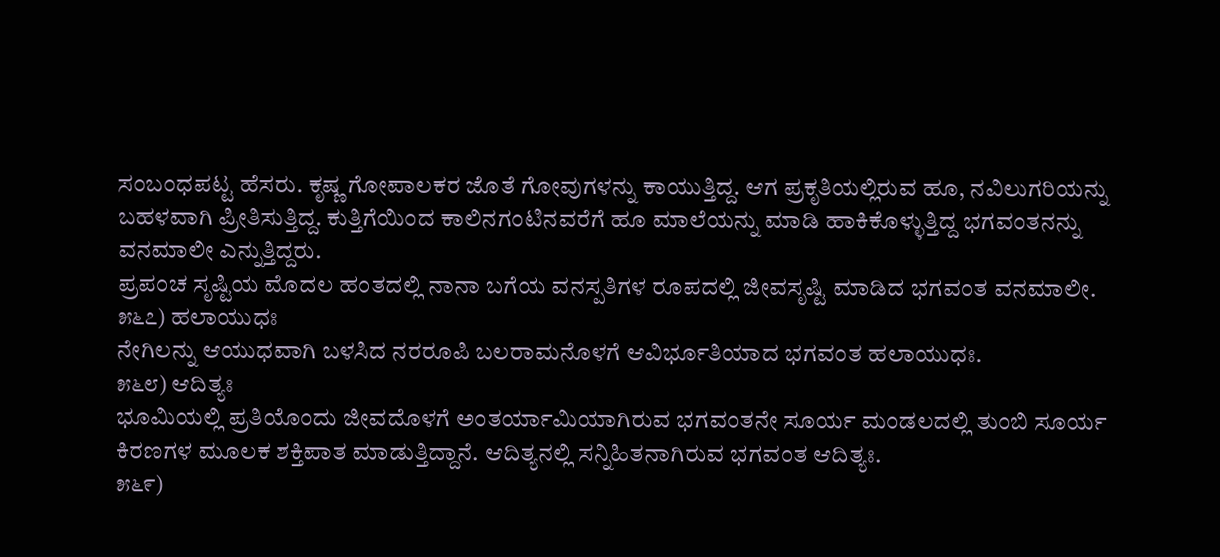ಸಂಬಂಧಪಟ್ಟ ಹೆಸರು. ಕೃಷ್ಣ ಗೋಪಾಲಕರ ಜೊತೆ ಗೋವುಗಳನ್ನು ಕಾಯುತ್ತಿದ್ದ. ಆಗ ಪ್ರಕೃತಿಯಲ್ಲಿರುವ ಹೂ, ನವಿಲುಗರಿಯನ್ನು ಬಹಳವಾಗಿ ಪ್ರೀತಿಸುತ್ತಿದ್ದ. ಕುತ್ತಿಗೆಯಿಂದ ಕಾಲಿನಗಂಟಿನವರೆಗೆ ಹೂ ಮಾಲೆಯನ್ನು ಮಾಡಿ ಹಾಕಿಕೊಳ್ಳುತ್ತಿದ್ದ ಭಗವಂತನನ್ನು ವನಮಾಲೀ ಎನ್ನುತ್ತಿದ್ದರು.
ಪ್ರಪಂಚ ಸೃಷ್ಟಿಯ ಮೊದಲ ಹಂತದಲ್ಲಿ ನಾನಾ ಬಗೆಯ ವನಸ್ಪತಿಗಳ ರೂಪದಲ್ಲಿ ಜೀವಸೃಷ್ಟಿ ಮಾಡಿದ ಭಗವಂತ ವನಮಾಲೀ.
೫೬೭) ಹಲಾಯುಧಃ
ನೇಗಿಲನ್ನು ಆಯುಧವಾಗಿ ಬಳಸಿದ ನರರೂಪಿ ಬಲರಾಮನೊಳಗೆ ಆವಿರ್ಭೂತಿಯಾದ ಭಗವಂತ ಹಲಾಯುಧಃ.
೫೬೮) ಆದಿತ್ಯಃ
ಭೂಮಿಯಲ್ಲಿ ಪ್ರತಿಯೊಂದು ಜೀವದೊಳಗೆ ಅಂತರ್ಯಾಮಿಯಾಗಿರುವ ಭಗವಂತನೇ ಸೂರ್ಯ ಮಂಡಲದಲ್ಲಿ ತುಂಬಿ ಸೂರ್ಯ ಕಿರಣಗಳ ಮೂಲಕ ಶಕ್ತಿಪಾತ ಮಾಡುತ್ತಿದ್ದಾನೆ. ಆದಿತ್ಯನಲ್ಲಿ ಸನ್ನಿಹಿತನಾಗಿರುವ ಭಗವಂತ ಆದಿತ್ಯಃ.
೫೬೯)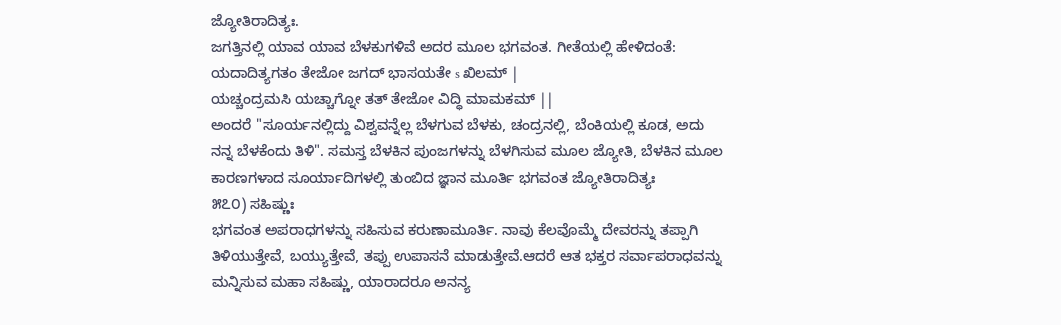ಜ್ಯೋತಿರಾದಿತ್ಯಃ.
ಜಗತ್ತಿನಲ್ಲಿ ಯಾವ ಯಾವ ಬೆಳಕುಗಳಿವೆ ಅದರ ಮೂಲ ಭಗವಂತ. ಗೀತೆಯಲ್ಲಿ ಹೇಳಿದಂತೆ:
ಯದಾದಿತ್ಯಗತಂ ತೇಜೋ ಜಗದ್ ಭಾಸಯತೇ s ಖಿಲಮ್ |
ಯಚ್ಚಂದ್ರಮಸಿ ಯಚ್ಚಾಗ್ನೋ ತತ್ ತೇಜೋ ವಿದ್ಧಿ ಮಾಮಕಮ್ ||
ಅಂದರೆ "ಸೂರ್ಯನಲ್ಲಿದ್ದು ವಿಶ್ವವನ್ನೆಲ್ಲ ಬೆಳಗುವ ಬೆಳಕು, ಚಂದ್ರನಲ್ಲಿ, ಬೆಂಕಿಯಲ್ಲಿ ಕೂಡ, ಅದು ನನ್ನ ಬೆಳಕೆಂದು ತಿಳಿ". ಸಮಸ್ತ ಬೆಳಕಿನ ಪುಂಜಗಳನ್ನು ಬೆಳಗಿಸುವ ಮೂಲ ಜ್ಯೋತಿ, ಬೆಳಕಿನ ಮೂಲ ಕಾರಣಗಳಾದ ಸೂರ್ಯಾದಿಗಳಲ್ಲಿ ತುಂಬಿದ ಜ್ಞಾನ ಮೂರ್ತಿ ಭಗವಂತ ಜ್ಯೋತಿರಾದಿತ್ಯಃ
೫೭೦) ಸಹಿಷ್ಣುಃ
ಭಗವಂತ ಅಪರಾಧಗಳನ್ನು ಸಹಿಸುವ ಕರುಣಾಮೂರ್ತಿ. ನಾವು ಕೆಲವೊಮ್ಮೆ ದೇವರನ್ನು ತಪ್ಪಾಗಿ ತಿಳಿಯುತ್ತೇವೆ, ಬಯ್ಯುತ್ತೇವೆ, ತಪ್ಪು ಉಪಾಸನೆ ಮಾಡುತ್ತೇವೆ.ಆದರೆ ಆತ ಭಕ್ತರ ಸರ್ವಾಪರಾಧವನ್ನು ಮನ್ನಿಸುವ ಮಹಾ ಸಹಿಷ್ಣು, ಯಾರಾದರೂ ಅನನ್ಯ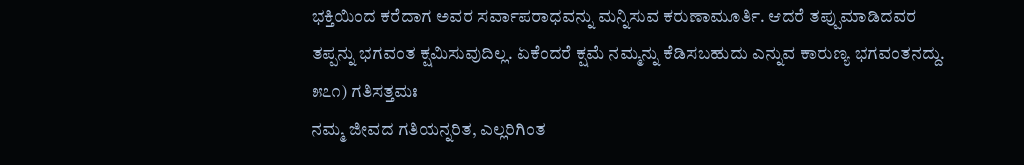ಭಕ್ತಿಯಿಂದ ಕರೆದಾಗ ಅವರ ಸರ್ವಾಪರಾಧವನ್ನು ಮನ್ನಿಸುವ ಕರುಣಾಮೂರ್ತಿ. ಆದರೆ ತಪ್ಪುಮಾಡಿದವರ ತಪ್ಪನ್ನು ಭಗವಂತ ಕ್ಷಮಿಸುವುದಿಲ್ಲ. ಏಕೆಂದರೆ ಕ್ಷಮೆ ನಮ್ಮನ್ನು ಕೆಡಿಸಬಹುದು ಎನ್ನುವ ಕಾರುಣ್ಯ ಭಗವಂತನದ್ದು.
೫೭೧) ಗತಿಸತ್ತಮಃ
ನಮ್ಮ ಜೀವದ ಗತಿಯನ್ನರಿತ, ಎಲ್ಲರಿಗಿಂತ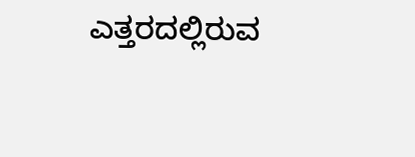ಎತ್ತರದಲ್ಲಿರುವ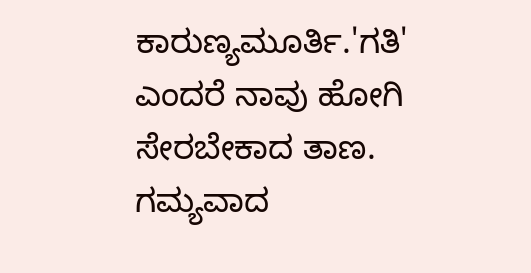ಕಾರುಣ್ಯಮೂರ್ತಿ.'ಗತಿ' ಎಂದರೆ ನಾವು ಹೋಗಿ ಸೇರಬೇಕಾದ ತಾಣ. ಗಮ್ಯವಾದ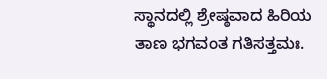ಸ್ಥಾನದಲ್ಲಿ ಶ್ರೇಷ್ಠವಾದ ಹಿರಿಯ ತಾಣ ಭಗವಂತ ಗತಿಸತ್ತಮಃ.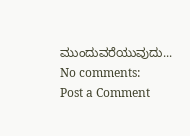ಮುಂದುವರೆಯುವುದು...
No comments:
Post a Comment